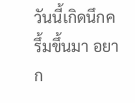วันนี้เกิดนึกครึ้มขึ้นมา อยาก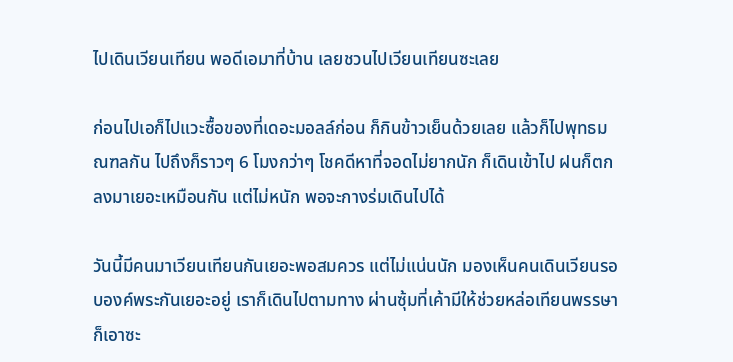ไปเดินเวียนเทียน พอดีเอมาที่บ้าน เลยชวนไปเวียนเทียนซะเลย

ก่อนไปเอก็ไปแวะซื้อของที่เดอะมอลล์ก่อน ก็กินข้าวเย็นด้วยเลย แล้วก็ไปพุทธมณฑลกัน ไปถึงก็ราวๆ 6 โมงกว่าๆ โชคดีหาที่จอดไม่ยากนัก ก็เดินเข้าไป ฝนก็ตกลงมาเยอะเหมือนกัน แต่ไม่หนัก พอจะกางร่มเดินไปได้

วันนี้มีคนมาเวียนเทียนกันเยอะพอสมควร แต่ไม่แน่นนัก มองเห็นคนเดินเวียนรอบองค์พระกันเยอะอยู่ เราก็เดินไปตามทาง ผ่านซุ้มที่เค้ามีให้ช่วยหล่อเทียนพรรษา ก็เอาซะ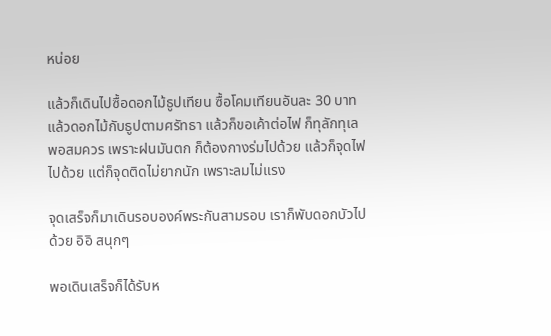หน่อย

แล้วก็เดินไปซื้อดอกไม้ธูปเทียน ซื้อโคมเทียนอันละ 30 บาท แล้วดอกไม้กับธูปตามศรัทธา แล้วก็ขอเค้าต่อไฟ ก็ทุลักทุเลพอสมควร เพราะฝนมันตก ก็ต้องกางร่มไปด้วย แล้วก็จุดไฟไปด้วย แต่ก็จุดติดไม่ยากนัก เพราะลมไม่แรง

จุดเสร็จก็มาเดินรอบองค์พระกันสามรอบ เราก็พับดอกบัวไปด้วย อิอิ สนุกๆ

พอเดินเสร็จก็ได้รับห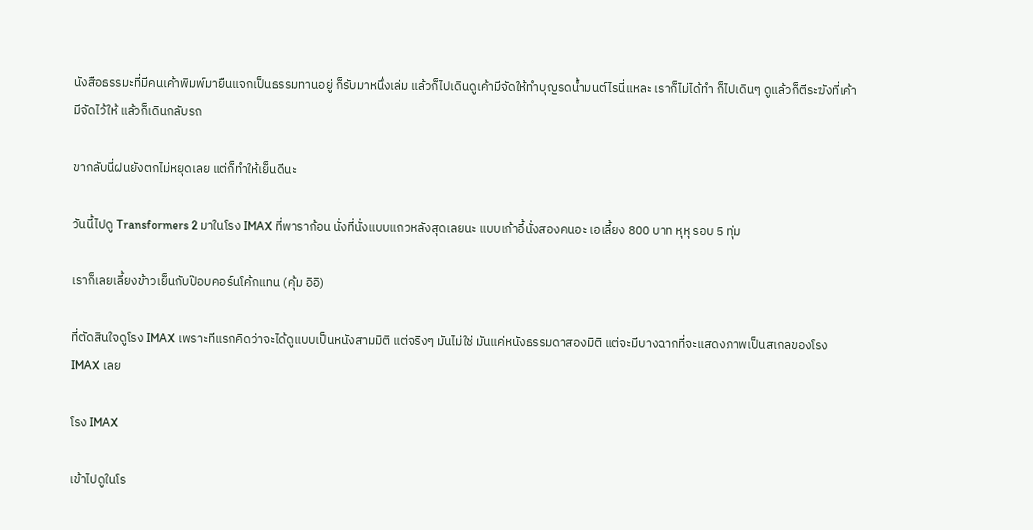นังสือธรรมะที่มีคนเค้าพิมพ์มายืนแจกเป็นธรรมทานอยู่ ก็รับมาหนึ่งเล่ม แล้วก็ไปเดินดูเค้ามีจัดให้ทำบุญรดน้ำมนต์ไรนี่แหละ เราก็ไม่ได้ทำ ก็ไปเดินๆ ดูแล้วก็ตีระฆังที่เค้ามีจัดไว้ให้ แล้วก็เดินกลับรถ

ขากลับนี่ฝนยังตกไม่หยุดเลย แต่ก็ทำให้เย็นดีนะ

วันนี้ไปดู Transformers 2 มาในโรง IMAX ที่พาราก้อน นั่งที่นั่งแบบแถวหลังสุดเลยนะ แบบเก้าอี้นั่งสองคนอะ เอเลี้ยง 800 บาท หุหุ รอบ 5 ทุ่ม

เราก็เลยเลี้ยงข้าวเย็นกับป๊อบคอร์นโค้กแทน (คุ้ม อิอิ)

ที่ตัดสินใจดูโรง IMAX เพราะทีแรกคิดว่าจะได้ดูแบบเป็นหนังสามมิติ แต่จริงๆ มันไม่ใช่ มันแค่หนังธรรมดาสองมิติ แต่จะมีบางฉากที่จะแสดงภาพเป็นสเกลของโรง IMAX เลย

โรง IMAX

เข้าไปดูในโร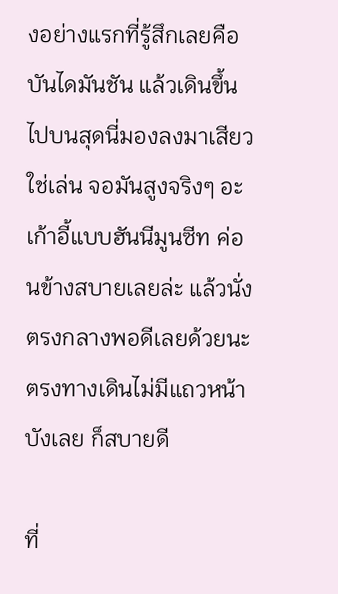งอย่างแรกที่รู้สึกเลยคือบันไดมันชัน แล้วเดินขึ้นไปบนสุดนี่มองลงมาเสียวใช่เล่น จอมันสูงจริงๆ อะ เก้าอี้แบบฮันนีมูนซีท ค่อนข้างสบายเลยล่ะ แล้วนั่งตรงกลางพอดีเลยด้วยนะ ตรงทางเดินไม่มีแถวหน้าบังเลย ก็สบายดี

ที่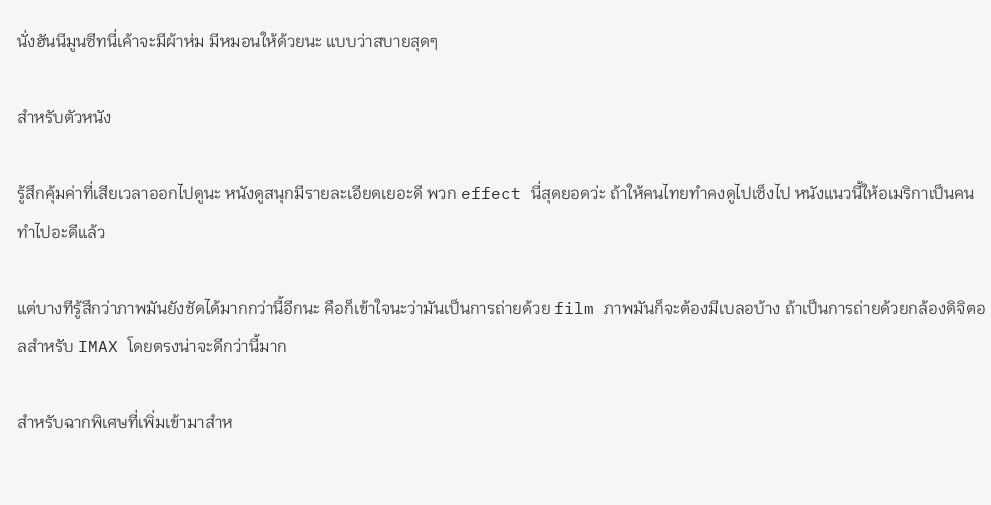นั่งฮันนีมูนซีทนี่เค้าจะมีผ้าห่ม มีหมอนให้ด้วยนะ แบบว่าสบายสุดๆ

สำหรับตัวหนัง

รู้สึกคุ้มค่าที่เสียเวลาออกไปดูนะ หนังดูสนุกมีรายละเอียดเยอะดี พวก effect นี่สุดยอดว่ะ ถ้าให้คนไทยทำคงดูไปเซ็งไป หนังแนวนี้ให้อเมริกาเป็นคนทำไปอะดีแล้ว

แต่บางทีรู้สึกว่าภาพมันยังชัดได้มากกว่านี้อีกนะ คือก็เข้าใจนะว่ามันเป็นการถ่ายด้วย film ภาพมันก็จะต้องมีเบลอบ้าง ถ้าเป็นการถ่ายด้วยกล้องดิจิตอลสำหรับ IMAX โดยตรงน่าจะดีกว่านี้มาก

สำหรับฉากพิเศษที่เพิ่มเข้ามาสำห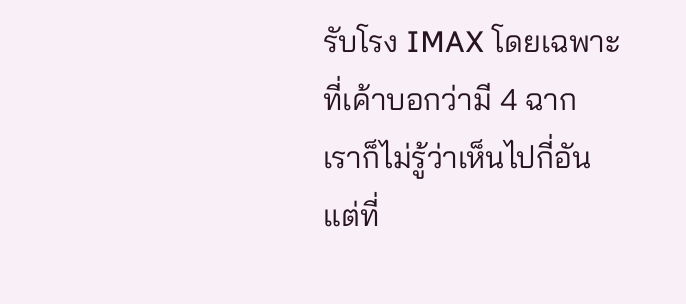รับโรง IMAX โดยเฉพาะ ที่เค้าบอกว่ามี 4 ฉาก เราก็ไม่รู้ว่าเห็นไปกี่อัน แต่ที่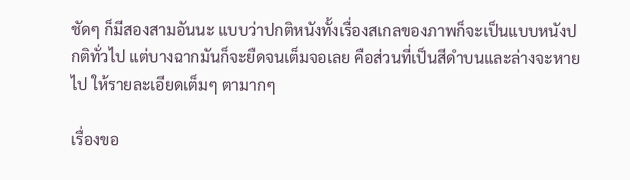ชัดๆ ก็มีสองสามอันนะ แบบว่าปกติหนังทั้งเรื่องสเกลของภาพก็จะเป็นแบบหนังปกติทั่วไป แต่บางฉากมันก็จะยืดจนเต็มจอเลย คือส่วนที่เป็นสีดำบนและล่างจะหายไป ให้รายละเอียดเต็มๆ ตามากๆ

เรื่องขอ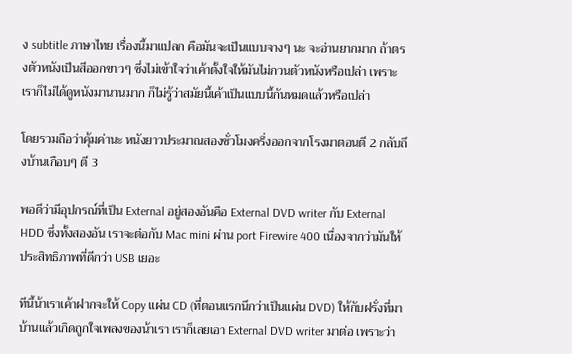ง subtitle ภาษาไทย เรื่องนี้มาแปลก คือมันจะเป็นแบบจางๆ นะ จะอ่านยากมาก ถ้าตรงตัวหนังเป็นสีออกขาวๆ ซึ่งไม่เข้าใจว่าเค้าตั้งใจให้มันไม่กวนตัวหนังหรือเปล่า เพราะเราก็ไม่ได้ดูหนังมานานมาก ก็ไม่รู้ว่าสมัยนี้เค้าเป็นแบบนี้กันหมดแล้วหรือเปล่า

โดยรวมถือว่าคุ้มค่านะ หนังยาวประมาณสองชั่วโมงครึ่งออกจากโรงมาตอนตี 2 กลับถึงบ้านเกือบๆ ตี 3

พอดีว่ามีอุปกรณ์ที่เป็น External อยู่สองอันคือ External DVD writer กับ External HDD ซึ่งทั้งสองอัน เราจะต่อกับ Mac mini ผ่าน port Firewire 400 เนื่องจากว่ามันให้ประสิทธิภาพที่ดีกว่า USB เยอะ

ทีนี้น้าเราเค้าฝากจะให้ Copy แผ่น CD (ที่ตอนแรกนึกว่าเป็นแผ่น DVD) ให้กับฝรั่งที่มาบ้านแล้วเกิดถูกใจเพลงของน้าเรา เราก็เลยเอา External DVD writer มาต่อ เพราะว่า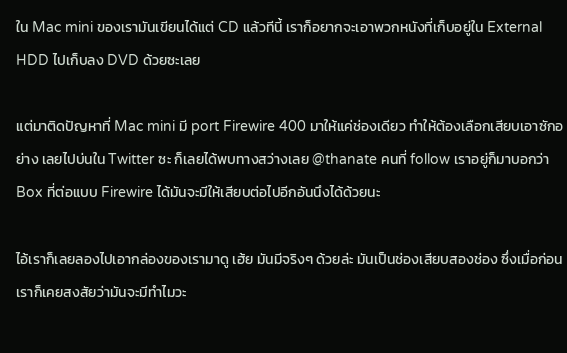ใน Mac mini ของเรามันเขียนได้แต่ CD แล้วทีนี้ เราก็อยากจะเอาพวกหนังที่เก็บอยู่ใน External HDD ไปเก็บลง DVD ด้วยซะเลย

แต่มาติดปัญหาที่ Mac mini มี port Firewire 400 มาให้แค่ช่องเดียว ทำให้ต้องเลือกเสียบเอาซักอย่าง เลยไปบ่นใน Twitter ซะ ก็เลยได้พบทางสว่างเลย @thanate คนที่ follow เราอยู่ก็มาบอกว่า Box ที่ต่อแบบ Firewire ได้มันจะมีให้เสียบต่อไปอีกอันนึงได้ด้วยนะ

ไอ้เราก็เลยลองไปเอากล่องของเรามาดู เฮ้ย มันมีจริงๆ ด้วยล่ะ มันเป็นช่องเสียบสองช่อง ซึ่งเมื่อก่อนเราก็เคยสงสัยว่ามันจะมีทำไมวะ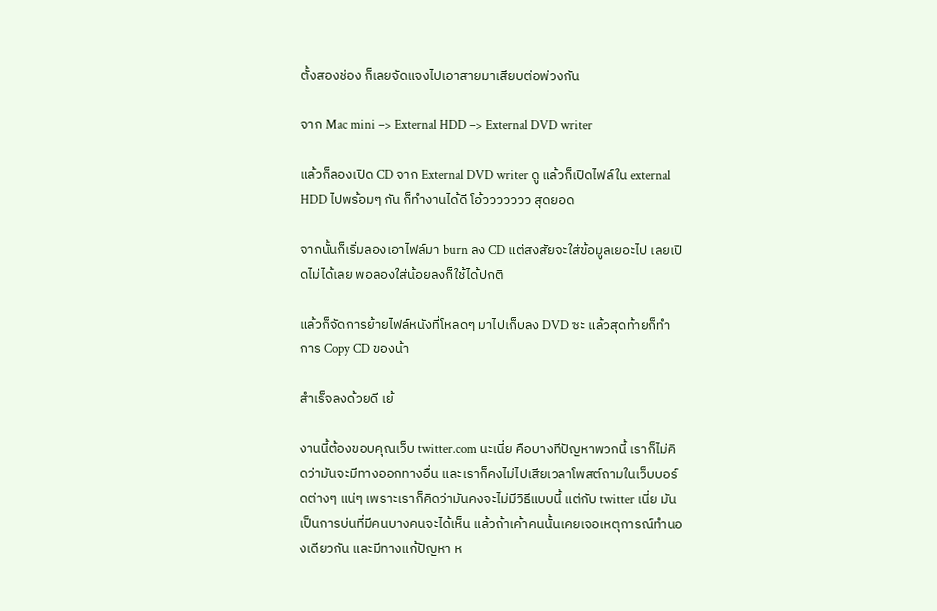ตั้งสองช่อง ก็เลยจัดแจงไปเอาสายมาเสียบต่อพ่วงกัน

จาก Mac mini –> External HDD –> External DVD writer

แล้วก็ลองเปิด CD จาก External DVD writer ดู แล้วก็เปิดไฟล์ใน external HDD ไปพร้อมๆ กัน ก็ทำงานได้ดี โอ้ววววววว สุดยอด

จากนั้นก็เริ่มลองเอาไฟล์มา burn ลง CD แต่สงสัยจะใส่ข้อมูลเยอะไป เลยเปิดไม่ได้เลย พอลองใส่น้อยลงก็ใช้ได้ปกติ

แล้วก็จัดการย้ายไฟล์หนังที่โหลดๆ มาไปเก็บลง DVD ซะ แล้วสุดท้ายก็ทำการ Copy CD ของน้า

สำเร็จลงด้วยดี เย้

งานนี้ต้องขอบคุณเว็บ twitter.com นะเนี่ย คือบางทีปัญหาพวกนี้ เราก็ไม่คิดว่ามันจะมีทางออกทางอื่น และเราก็คงไม่ไปเสียเวลาโพสต์ถามในเว็บบอร์ดต่างๆ แน่ๆ เพราะเราก็คิดว่ามันคงจะไม่มีวิธีแบบนี้ แต่กับ twitter เนี่ย มันเป็นการบ่นที่มีคนบางคนจะได้เห็น แล้วถ้าเค้าคนนั้นเคยเจอเหตุการณ์ทำนองเดียวกัน และมีทางแก้ปัญหา ห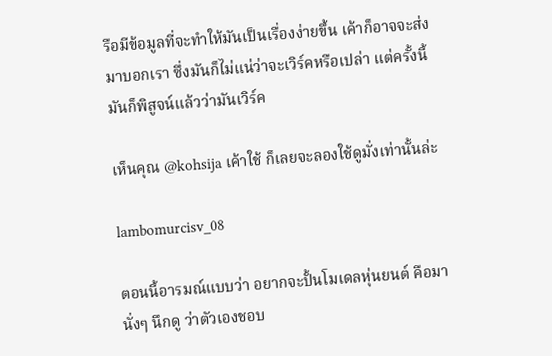รือมีข้อมูลที่จะทำให้มันเป็นเรื่องง่ายขึ้น เค้าก็อาจจะส่งมาบอกเรา ซึ่งมันก็ไม่แน่ว่าจะเวิร์คหรือเปล่า แต่ครั้งนี้มันก็พิสูจน์แล้วว่ามันเวิร์ค

เห็นคุณ @kohsija เค้าใช้ ก็เลยจะลองใช้ดูมั่งเท่านั้นล่ะ

lambomurcisv_08

ตอนนี้อารมณ์แบบว่า อยากจะปั้นโมเดลหุ่นยนต์ คือมานั่งๆ นึกดู ว่าตัวเองชอบ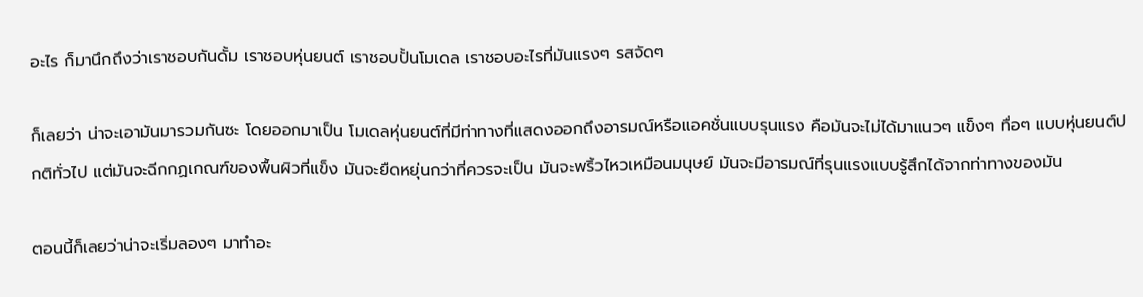อะไร ก็มานึกถึงว่าเราชอบกันดั้ม เราชอบหุ่นยนต์ เราชอบปั้นโมเดล เราชอบอะไรที่มันแรงๆ รสจัดๆ

ก็เลยว่า น่าจะเอามันมารวมกันซะ โดยออกมาเป็น โมเดลหุ่นยนต์ที่มีท่าทางที่แสดงออกถึงอารมณ์หรือแอคชั่นแบบรุนแรง คือมันจะไม่ได้มาแนวๆ แข็งๆ ทื่อๆ แบบหุ่นยนต์ปกติทั่วไป แต่มันจะฉีกกฏเกณฑ์ของพื้นผิวที่แข็ง มันจะยืดหยุ่นกว่าที่ควรจะเป็น มันจะพริ้วไหวเหมือนมนุษย์ มันจะมีอารมณ์ที่รุนแรงแบบรู้สึกได้จากท่าทางของมัน

ตอนนี้ก็เลยว่าน่าจะเริ่มลองๆ มาทำอะ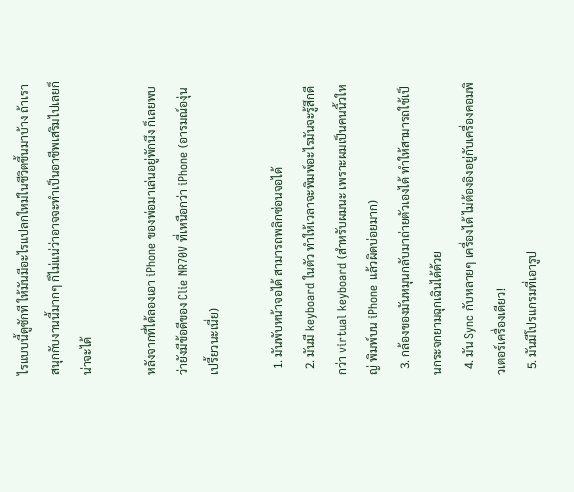ไรแบบนี้ดูซักที ให้มันมีอะไรแปลกใหม่ในชีวิตขึ้นมาบ้าง ถ้าเราสนุกกับงานนี้มากๆ ก็ไม่แน่ว่าอาจจะทำเป็นอาชีพเสริมไปเลยก็น่าจะได้

หลังจากที่ได้ลองเอา iPhone ของพ่อมาเล่นอยู่พักนึง ก็เลยพบว่ายังมีข้อดีของ Clie NR70V ที่เหนือกว่า iPhone (อารมณ์องุ่นเปรี้ยวนะเนี่ย)

  1. มันพับหน้าจอได้ สามารถพลิกซ่อนจอได้
  2. มันมี keyboard ในตัว ทำให้เวลาจะพิมพ์อะไรมันจะรู้สึกดีกว่า virtual keyboard (สำหรับผมนะ เพราะผมเป็นคนนิ้วใหญ่ พิมพ์บน iPhone แล้วผิดบ่อยมาก)
  3. กล้องของมันหมุนกลับมาถ่ายตัวเองได้ ทำให้สามารถใช้เป็นกระจกยามฉุกเฉินได้ด้วย
  4. มัน Sync กับหลายๆ เครื่องได้ ไม่ต้องอิงอยู่กับเครื่องคอมพิวเตอร์เครื่องเดียว!
  5. มันมีโปรแกรมที่เอารูป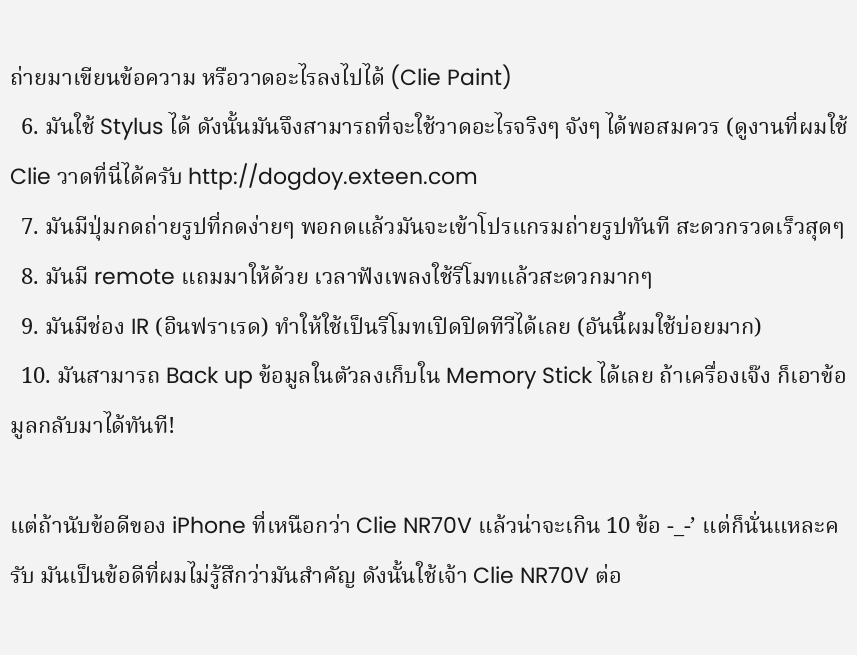ถ่ายมาเขียนข้อความ หรือวาดอะไรลงไปได้ (Clie Paint)
  6. มันใช้ Stylus ได้ ดังนั้นมันจึงสามารถที่จะใช้วาดอะไรจริงๆ จังๆ ได้พอสมควร (ดูงานที่ผมใช้ Clie วาดที่นี่ได้ครับ http://dogdoy.exteen.com
  7. มันมีปุ่มกดถ่ายรูปที่กดง่ายๆ พอกดแล้วมันจะเข้าโปรแกรมถ่ายรูปทันที สะดวกรวดเร็วสุดๆ
  8. มันมี remote แถมมาให้ด้วย เวลาฟังเพลงใช้รีโมทแล้วสะดวกมากๆ
  9. มันมีช่อง IR (อินฟราเรด) ทำให้ใช้เป็นรีโมทเปิดปิดทีวีได้เลย (อันนี้ผมใช้บ่อยมาก)
  10. มันสามารถ Back up ข้อมูลในตัวลงเก็บใน Memory Stick ได้เลย ถ้าเครื่องเจ๊ง ก็เอาข้อมูลกลับมาได้ทันที!

แต่ถ้านับข้อดีของ iPhone ที่เหนือกว่า Clie NR70V แล้วน่าจะเกิน 10 ข้อ -_-’ แต่ก็นั่นแหละครับ มันเป็นข้อดีที่ผมไม่รู้สึกว่ามันสำคัญ ดังนั้นใช้เจ้า Clie NR70V ต่อ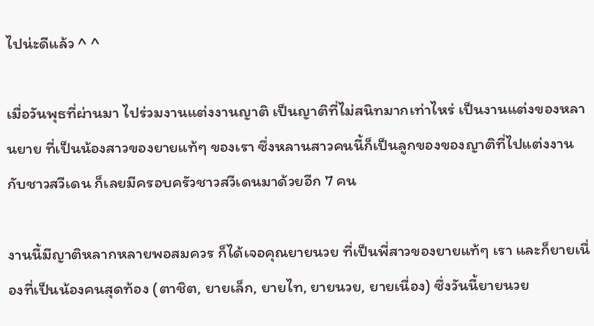ไปน่ะดีแล้ว ^ ^

เมื่อวันพุธที่ผ่านมา ไปร่วมงานแต่งงานญาติ เป็นญาติที่ไม่สนิทมากเท่าไหร่ เป็นงานแต่งของหลานยาย ที่เป็นน้องสาวของยายแท้ๆ ของเรา ซึ่งหลานสาวคนนี้ก็เป็นลูกของของญาติที่ไปแต่งงานกับชาวสวีเดน ก็เลยมีครอบครัวชาวสวีเดนมาด้วยอีก 7 คน

งานนี้มีญาติหลากหลายพอสมควร ก็ได้เจอคุณยายนวย ที่เป็นพี่สาวของยายแท้ๆ เรา และก็ยายเนื่องที่เป็นน้องคนสุดท้อง (ตาชิต, ยายเล็ก, ยายไท, ยายนวย, ยายเนื่อง) ซึ่งวันนี้ยายนวย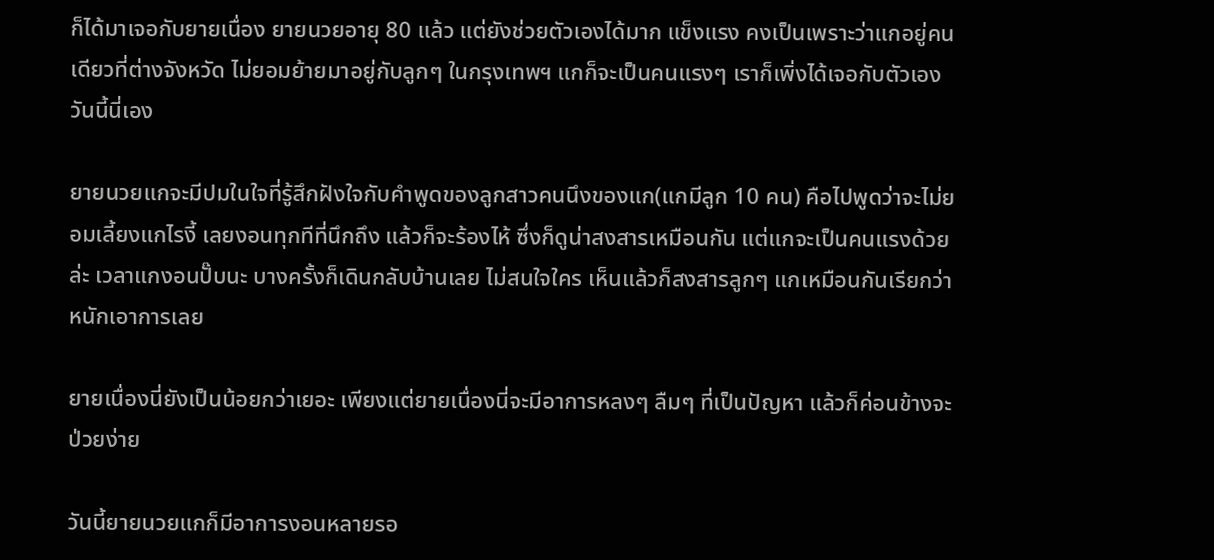ก็ได้มาเจอกับยายเนื่อง ยายนวยอายุ 80 แล้ว แต่ยังช่วยตัวเองได้มาก แข็งแรง คงเป็นเพราะว่าแกอยู่คนเดียวที่ต่างจังหวัด ไม่ยอมย้ายมาอยู่กับลูกๆ ในกรุงเทพฯ แกก็จะเป็นคนแรงๆ เราก็เพิ่งได้เจอกับตัวเองวันนี้นี่เอง

ยายนวยแกจะมีปมในใจที่รู้สึกฝังใจกับคำพูดของลูกสาวคนนึงของแก(แกมีลูก 10 คน) คือไปพูดว่าจะไม่ยอมเลี้ยงแกไรงี้ เลยงอนทุกทีที่นึกถึง แล้วก็จะร้องไห้ ซึ่งก็ดูน่าสงสารเหมือนกัน แต่แกจะเป็นคนแรงด้วยล่ะ เวลาแกงอนปั๊บนะ บางครั้งก็เดินกลับบ้านเลย ไม่สนใจใคร เห็นแล้วก็สงสารลูกๆ แกเหมือนกันเรียกว่าหนักเอาการเลย

ยายเนื่องนี่ยังเป็นน้อยกว่าเยอะ เพียงแต่ยายเนื่องนี่จะมีอาการหลงๆ ลืมๆ ที่เป็นปัญหา แล้วก็ค่อนข้างจะป่วยง่าย

วันนี้ยายนวยแกก็มีอาการงอนหลายรอ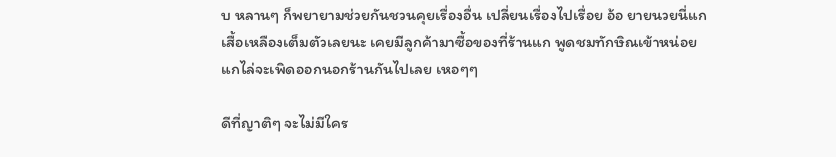บ หลานๆ ก็พยายามช่วยกันชวนคุยเรื่องอื่น เปลี่ยนเรื่องไปเรื่อย อ้อ ยายนวยนี่แกเสื้อเหลืองเต็มตัวเลยนะ เคยมีลูกค้ามาซื้อของที่ร้านแก พูดชมทักษิณเข้าหน่อย แกไล่จะเพิดออกนอกร้านกันไปเลย เหอๆๆ

ดีที่ญาติๆ จะไม่มีใคร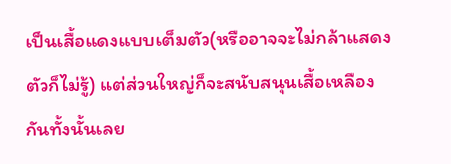เป็นเสื้อแดงแบบเต็มตัว(หรืออาจจะไม่กล้าแสดงตัวก็ไม่รู้) แต่ส่วนใหญ่ก็จะสนับสนุนเสื้อเหลืองกันทั้งนั้นเลย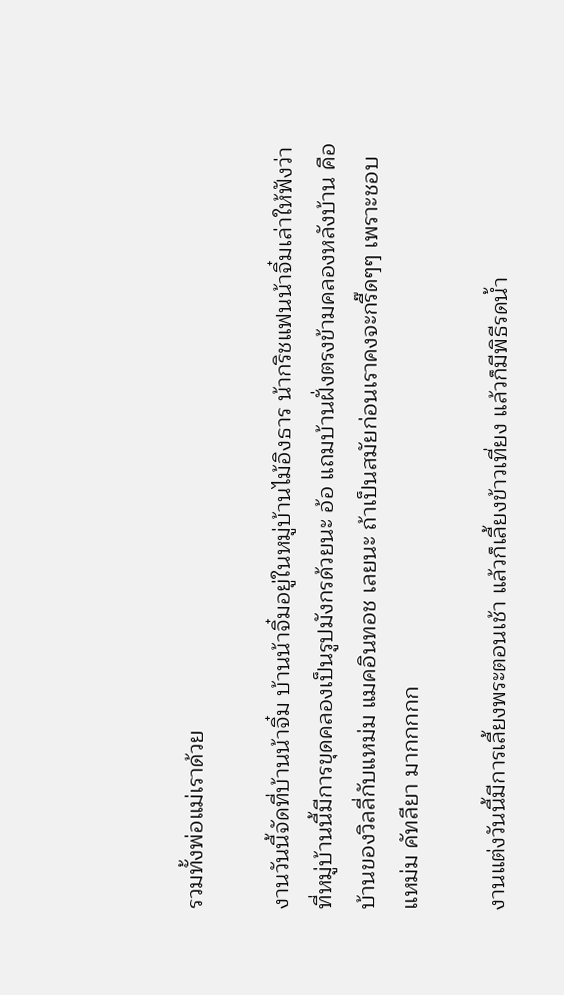รวมทั้งพ่อแม่เราด้วย

งานวันนี้จัดที่บ้านน้าจิ๋ม บ้านน้าจิ๋มอยู่ในหมู่บ้านไม้อิงธาร น้ากริชแฟนน้าจิ๋มเล่าให้ฟังว่าที่หมู่บ้านนี้มีการขุดคลองเป็นรูปมังกรด้วยนะ อ้อ แถมบ้านฝั่งตรงข้ามคลองหลังบ้าน คือบ้านของวิลลี่กับแหม่ม แมคอินทอช เลยนะ ถ้าเป็นสมัยก่อนเราคงจะกรี๊ดๆๆ เพราะชอบแหม่ม คัทลียา มากกกกก

งานแต่งวันนี้มีการเลี้ยงพระตอนเช้า แล้วก็เลี้ยงข้าวเที่ยง แล้วก็มีพิธีรดน้ำ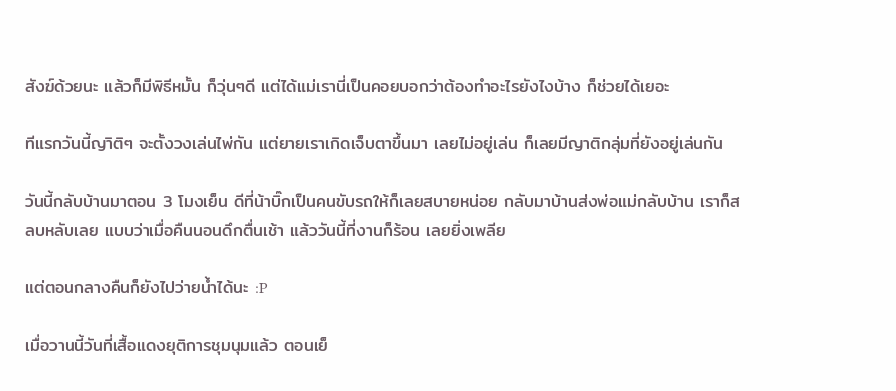สังฆ์ด้วยนะ แล้วก็มีพิธีหมั้น ก็วุ่นๆดี แต่ได้แม่เรานี่เป็นคอยบอกว่าต้องทำอะไรยังไงบ้าง ก็ช่วยได้เยอะ

ทีแรกวันนี้ญาิติๆ จะตั้งวงเล่นไพ่กัน แต่ยายเราเกิดเจ็บตาขึ้นมา เลยไม่อยู่เล่น ก็เลยมีญาติกลุ่มที่ยังอยู่เล่นกัน

วันนี้กลับบ้านมาตอน 3 โมงเย็น ดีที่น้าบิ๊กเป็นคนขับรถให้ก็เลยสบายหน่อย กลับมาบ้านส่งพ่อแม่กลับบ้าน เราก็สลบหลับเลย แบบว่าเมื่อคืนนอนดึกตื่นเช้า แล้ววันนี้ที่งานก็ร้อน เลยยิ่งเพลีย

แต่ตอนกลางคืนก็ยังไปว่ายน้ำได้นะ :P

เมื่อวานนี้วันที่เสื้อแดงยุติการชุมนุมแล้ว ตอนเย็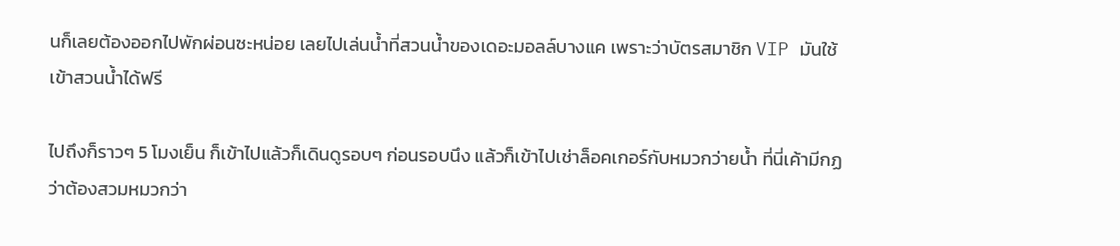นก็เลยต้องออกไปพักผ่อนซะหน่อย เลยไปเล่นน้ำที่สวนน้ำของเดอะมอลล์บางแค เพราะว่าบัตรสมาชิก VIP มันใช้เข้าสวนน้ำได้ฟรี

ไปถึงก็ราวๆ 5 โมงเย็น ก็เข้าไปแล้วก็เดินดูรอบๆ ก่อนรอบนึง แล้วก็เข้าไปเช่าล็อคเกอร์กับหมวกว่ายน้ำ ที่นี่เค้ามีกฏว่าต้องสวมหมวกว่า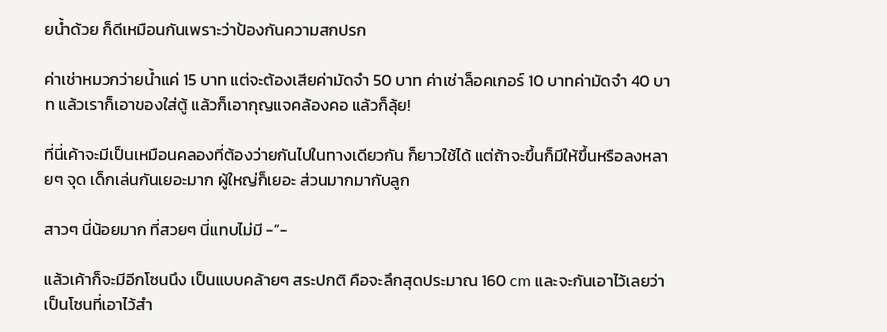ยน้ำด้วย ก็ดีเหมือนกันเพราะว่าป้องกันความสกปรก

ค่าเช่าหมวกว่ายน้ำแค่ 15 บาท แต่จะต้องเสียค่ามัดจำ 50 บาท ค่าเช่าล็อคเกอร์ 10 บาทค่ามัดจำ 40 บาท แล้วเราก็เอาของใส่ตู้ แล้วก็เอากุญแจคล้องคอ แล้วก็ลุ้ย!

ที่นี่เค้าจะมีเป็นเหมือนคลองที่ต้องว่ายกันไปในทางเดียวกัน ก็ยาวใช้ได้ แต่ถ้าจะขึ้นก็มีให้ขึ้นหรือลงหลายๆ จุด เด็กเล่นกันเยอะมาก ผู้ใหญ่ก็เยอะ ส่วนมากมากับลูก

สาวๆ นี่น้อยมาก ที่สวยๆ นี่แทบไม่มี -”-

แล้วเค้าก็จะมีอีกโซนนึง เป็นแบบคล้ายๆ สระปกติ คือจะลึกสุดประมาณ 160 cm และจะกันเอาไว้เลยว่าเป็นโซนที่เอาไว้สำ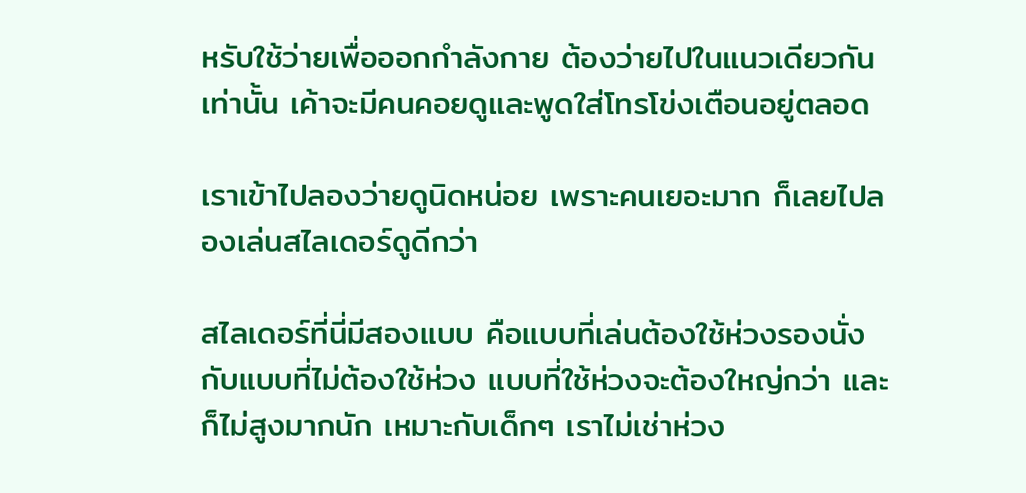หรับใช้ว่ายเพื่อออกกำลังกาย ต้องว่ายไปในแนวเดียวกันเท่านั้น เค้าจะมีคนคอยดูและพูดใส่โทรโข่งเตือนอยู่ตลอด

เราเข้าไปลองว่ายดูนิดหน่อย เพราะคนเยอะมาก ก็เลยไปลองเล่นสไลเดอร์ดูดีกว่า

สไลเดอร์ที่นี่มีสองแบบ คือแบบที่เล่นต้องใช้ห่วงรองนั่ง กับแบบที่ไม่ต้องใช้ห่วง แบบที่ใช้ห่วงจะต้องใหญ่กว่า และก็ไม่สูงมากนัก เหมาะกับเด็กๆ เราไม่เช่าห่วง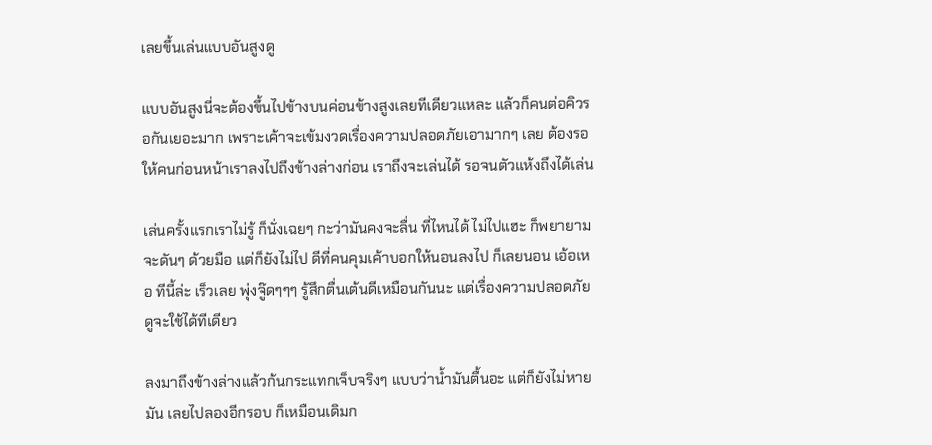เลยขึ้นเล่นแบบอันสูงดู

แบบอันสูงนี่จะต้องขึ้นไปข้างบนค่อนข้างสูงเลยทีเดียวแหละ แล้วก็คนต่อคิวรอกันเยอะมาก เพราะเค้าจะเข้มงวดเรื่องความปลอดภัยเอามากๆ เลย ต้องรอให้คนก่อนหน้าเราลงไปถึงข้างล่างก่อน เราถึงจะเล่นได้ รอจนตัวแห้งถึงได้เล่น

เล่นครั้งแรกเราไม่รู้ ก็นั่งเฉยๆ กะว่ามันคงจะลื่น ที่ไหนได้ ไม่ไปแฮะ ก็พยายามจะดันๆ ด้วยมือ แต่ก็ยังไม่ไป ดีที่คนคุมเค้าบอกให้นอนลงไป ก็เลยนอน เอ้อเหอ ทีนี้ล่ะ เร็วเลย พุ่งจู๊ดๆๆๆ รู้สึกตื่นเต้นดีเหมือนกันนะ แต่เรื่องความปลอดภัยดูจะใช้ได้ทีเดียว

ลงมาถึงข้างล่างแล้วก้นกระแทกเจ็บจริงๆ แบบว่าน้ำมันตื้นอะ แต่ก็ยังไม่หายมัน เลยไปลองอีกรอบ ก็เหมือนเดิมก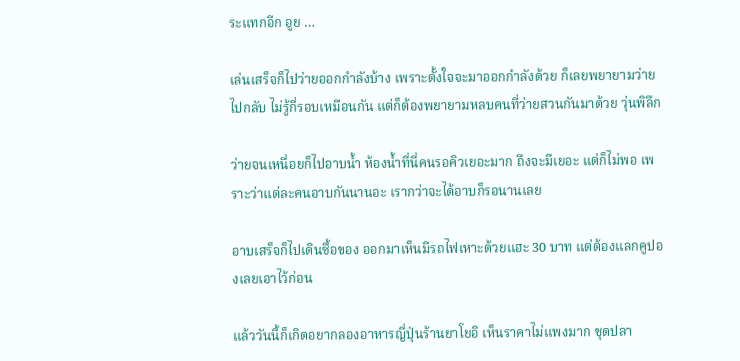ระแทกอีก อูย …

เล่นเสร็จก็ไปว่ายออกกำลังบ้าง เพราะตั้งใจจะมาออกกำลังด้วย ก็เลยพยายามว่ายไปกลับ ไม่รู้กี่รอบเหมือนกัน แต่ก็ต้องพยายามหลบคนที่ว่ายสวนกันมาด้วย วุ่นพิลึก

ว่ายจนเหนื่อยก็ไปอาบน้ำ ห้องน้ำที่นี่คนรอคิวเยอะมาก ถึงจะมีเยอะ แต่ก็ไม่พอ เพราะว่าแต่ละคนอาบกันนานอะ เรากว่าจะได้อาบก็รอนานเลย

อาบเสร็จก็ไปเดินซื้อของ ออกมาเห็นมีรถไฟเหาะด้วยแฮะ 30 บาท แต่ต้องแลกคูปองเลยเอาไว้ก่อน

แล้ววันนี้ก็เกิดอยากลองอาหารญี่ปุ่นร้านยาโยอิ เห็นราคาไม่แพงมาก ชุดปลา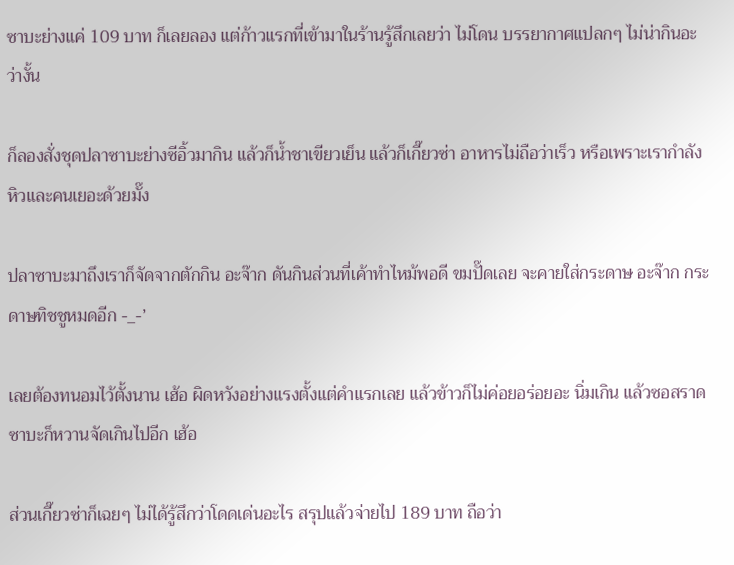ซาบะย่างแค่ 109 บาท ก็เลยลอง แต่ก้าวแรกที่เข้ามาในร้านรู้สึกเลยว่า ไม่โดน บรรยากาศแปลกๆ ไม่น่ากินอะว่างั้น

ก็ลองสั่งชุดปลาซาบะย่างซีอิ้วมากิน แล้วก็น้ำชาเขียวเย็น แล้วก็เกี๊ยวซ่า อาหารไม่ถือว่าเร็ว หรือเพราะเรากำลังหิวและคนเยอะด้วยมั๊ง

ปลาซาบะมาถึงเราก็จัดจากตักกิน อะจ๊าก ดันกินส่วนที่เค้าทำไหม้พอดี ขมปั๊ดเลย จะคายใส่กระดาษ อะจ๊าก กระดาษทิชชูหมดอีก -_-’

เลยต้องทนอมไว้ตั้งนาน เฮ้อ ผิดหวังอย่างแรงตั้งแต่คำแรกเลย แล้วข้าวก็ไม่ค่อยอร่อยอะ นิ่มเกิน แล้วซอสราดซาบะก็หวานจัดเกินไปอีก เฮ้อ

ส่วนเกี๊ยวซ่าก็เฉยๆ ไม่ได้รู้สึกว่าโดดเด่นอะไร สรุปแล้วจ่ายไป 189 บาท ถือว่า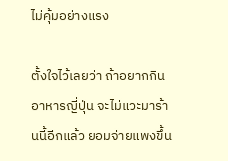ไม่คุ้มอย่างแรง

ตั้งใจไว้เลยว่า ถ้าอยากกินอาหารญี่ปุ่น จะไม่แวะมาร้านนี้อีกแล้ว ยอมจ่ายแพงขึ้น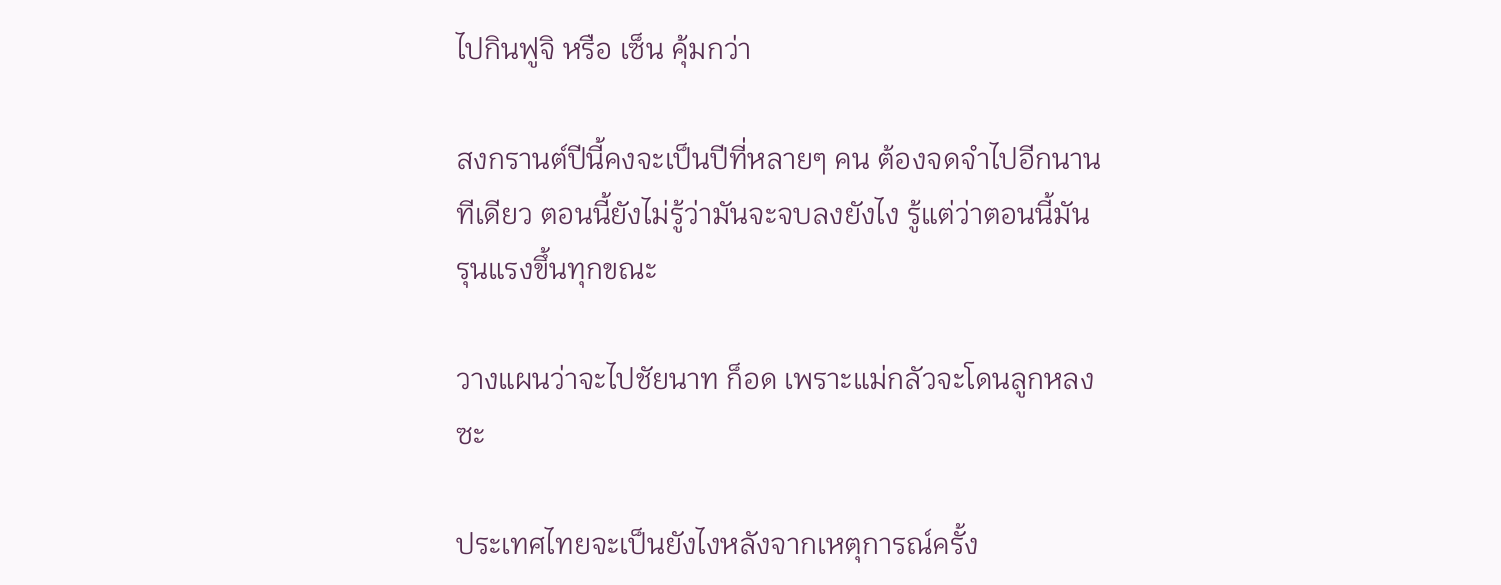ไปกินฟูจิ หรือ เซ็น คุ้มกว่า

สงกรานต์ปีนี้คงจะเป็นปีที่หลายๆ คน ต้องจดจำไปอีกนานทีเดียว ตอนนี้ยังไม่รู้ว่ามันจะจบลงยังไง รู้แต่ว่าตอนนี้มันรุนแรงขึ้นทุกขณะ

วางแผนว่าจะไปชัยนาท ก็อด เพราะแม่กลัวจะโดนลูกหลงซะ

ประเทศไทยจะเป็นยังไงหลังจากเหตุการณ์ครั้ง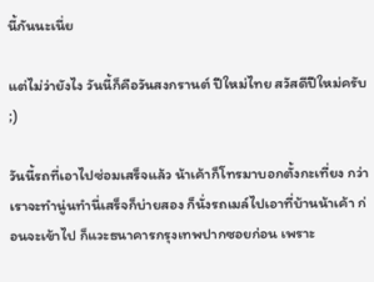นี้กันนะเนี่ย

แต่ไม่ว่ายังไง วันนี้ก็คือวันสงกรานต์ ปีใหม่ไทย สวัสดีปีใหม่ครับ ;)

วันนี้รถที่เอาไปซ่อมเสร็จแล้ว น้าเค้าก็โทรมาบอกตั้งกะเที่ยง กว่าเราจะทำนู่นทำนี่เสร็จก็บ่ายสอง ก็นั่งรถเมล์ไปเอาที่บ้านน้าเค้า ก่อนจะเข้าไป ก็แวะธนาคารกรุงเทพปากซอยก่อน เพราะ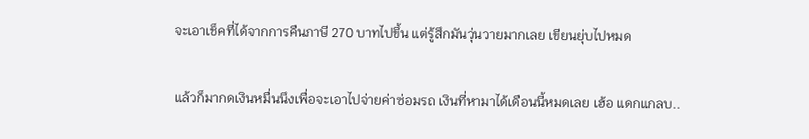จะเอาเช็คที่ได้จากการคืนภาษี 270 บาทไปขึ้น แต่รู้สึกมันวุ่นวายมากเลย เขียนยุ่บไปหมด

แล้วก็มากดเงินหมื่นนึงเพื่อจะเอาไปจ่ายค่าซ่อมรถ เงินที่หามาได้เดือนนี้หมดเลย เฮ้อ แดกแกลบ..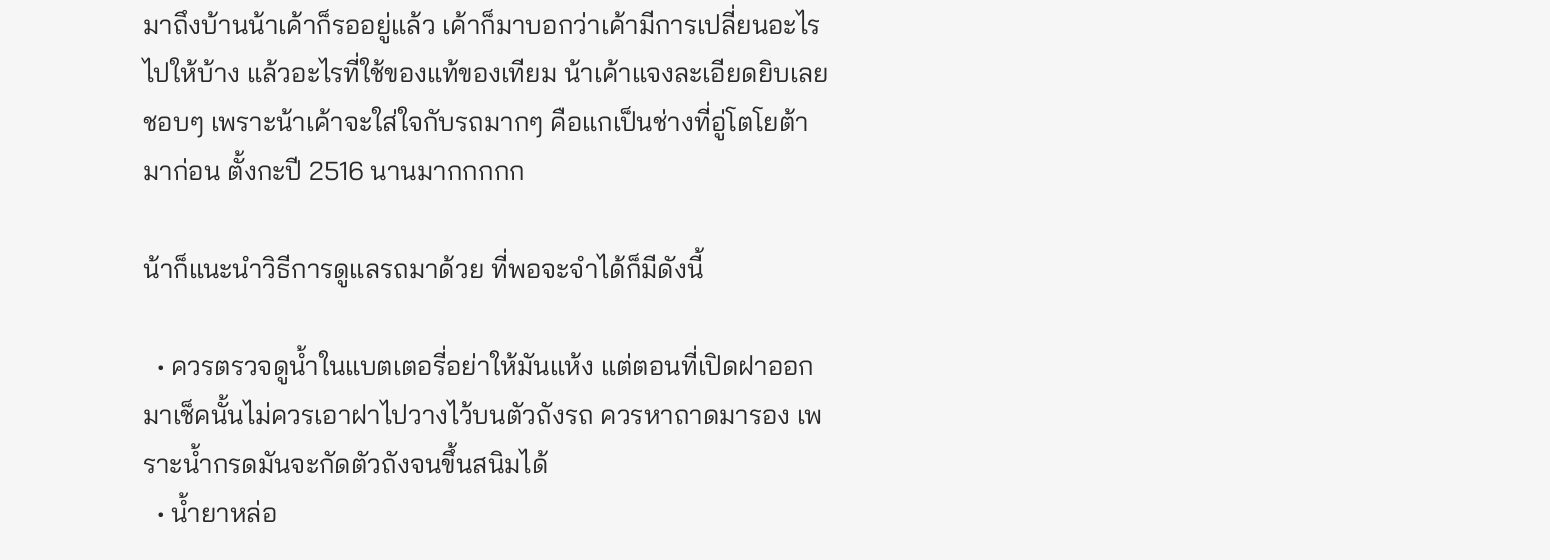มาถึงบ้านน้าเค้าก็รออยู่แล้ว เค้าก็มาบอกว่าเค้ามีการเปลี่ยนอะไรไปให้บ้าง แล้วอะไรที่ใช้ของแท้ของเทียม น้าเค้าแจงละเอียดยิบเลย ชอบๆ เพราะน้าเค้าจะใส่ใจกับรถมากๆ คือแกเป็นช่างที่อู่โตโยต้ามาก่อน ตั้งกะปี 2516 นานมากกกกก

น้าก็แนะนำวิธีการดูแลรถมาด้วย ที่พอจะจำได้ก็มีดังนี้

  • ควรตรวจดูน้ำในแบตเตอรี่อย่าให้มันแห้ง แต่ตอนที่เปิดฝาออกมาเช็คนั้นไม่ควรเอาฝาไปวางไว้บนตัวถังรถ ควรหาถาดมารอง เพราะน้ำกรดมันจะกัดตัวถังจนขึ้นสนิมได้
  • น้ำยาหล่อ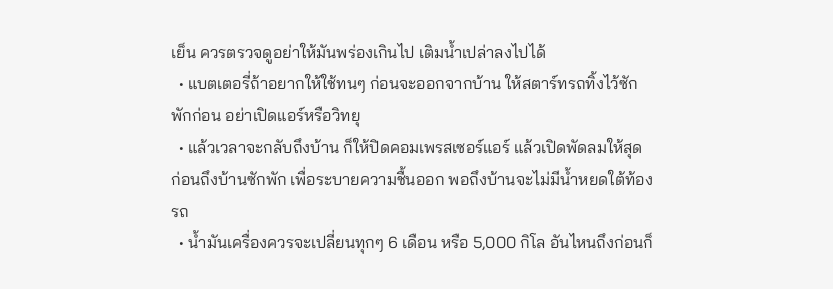เย็น ควรตรวจดูอย่าให้มันพร่องเกินไป เติมน้ำเปล่าลงไปได้
  • แบตเตอรี่ถ้าอยากให้ใช้ทนๆ ก่อนจะออกจากบ้าน ให้สตาร์ทรถทิ้งไว้ซักพักก่อน อย่าเปิดแอร์หรือวิทยุ
  • แล้วเวลาจะกลับถึงบ้าน ก็ให้ปิดคอมเพรสเซอร์แอร์ แล้วเปิดพัดลมให้สุด ก่อนถึงบ้านซักพัก เพื่อระบายความชื้นออก พอถึงบ้านจะไม่มีน้ำหยดใต้ท้องรถ
  • น้ำมันเครื่องควรจะเปลี่ยนทุกๆ 6 เดือน หรือ 5,000 กิโล อันไหนถึงก่อนก็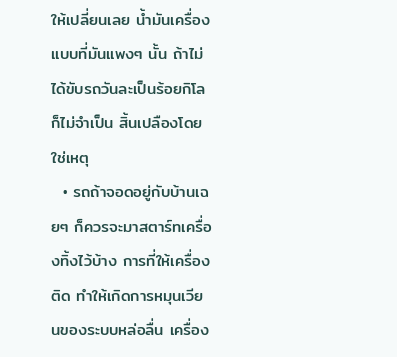ให้เปลี่ยนเลย น้ำมันเครื่องแบบที่มันแพงๆ นั้น ถ้าไม่ได้ขับรถวันละเป็นร้อยกิโล ก็ไม่จำเป็น สิ้นเปลืองโดยใช่เหตุ
  • รถถ้าจอดอยู่กับบ้านเฉยๆ ก็ควรจะมาสตาร์ทเครื่องทิ้งไว้บ้าง การที่ให้เครื่องติด ทำให้เกิดการหมุนเวียนของระบบหล่อลื่น เครื่อง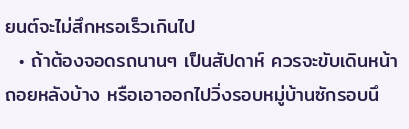ยนต์จะไม่สึกหรอเร็วเกินไป
  • ถ้าต้องจอดรถนานๆ เป็นสัปดาห์ ควรจะขับเดินหน้าถอยหลังบ้าง หรือเอาออกไปวิ่งรอบหมู่บ้านซักรอบนึ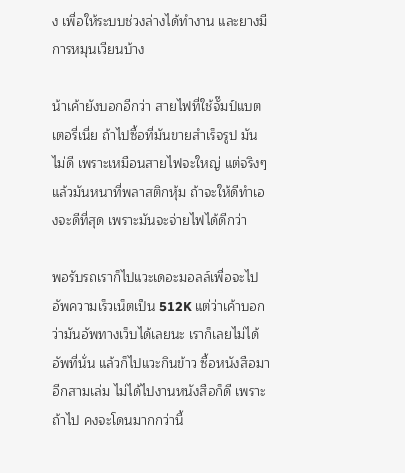ง เพื่อให้ระบบช่วงล่างได้ทำงาน และยางมีการหมุนเวียนบ้าง

น้าเค้ายังบอกอีกว่า สายไฟที่ใช้จั๊มป์แบตเตอรี่เนี่ย ถ้าไปซื้อที่มันขายสำเร็จรูป มันไม่ดี เพราะเหมือนสายไฟจะใหญ่ แต่จริงๆแล้วมันหนาที่พลาสติกหุ้ม ถ้าจะให้ดีทำเองจะดีที่สุด เพราะมันจะจ่ายไฟได้ดีกว่า

พอรับรถเราก็ไปแวะเดอะมอลล์เพื่อจะไปอัพความเร็วเน็ตเป็น 512K แต่ว่าเค้าบอกว่ามันอัพทางเว็บได้เลยนะ เราก็เลยไม่ได้อัพที่นั่น แล้วก็ไปแวะกินข้าว ซื้อหนังสือมาอีกสามเล่ม ไม่ได้ไปงานหนังสือก็ดี เพราะถ้าไป คงจะโดนมากกว่านี้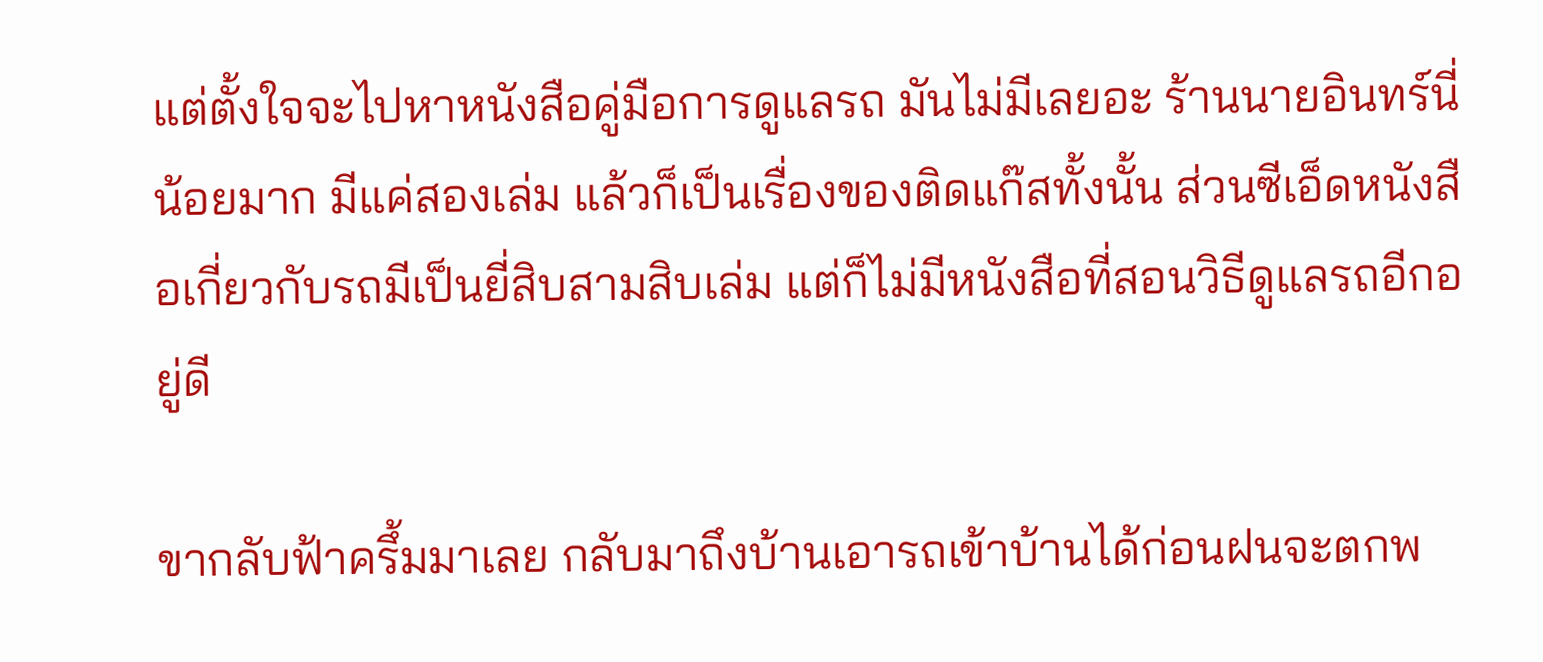แต่ตั้งใจจะไปหาหนังสือคู่มือการดูแลรถ มันไม่มีเลยอะ ร้านนายอินทร์นี่น้อยมาก มีแค่สองเล่ม แล้วก็เป็นเรื่องของติดแก๊สทั้งนั้น ส่วนซีเอ็ดหนังสือเกี่ยวกับรถมีเป็นยี่สิบสามสิบเล่ม แต่ก็ไม่มีหนังสือที่สอนวิธีดูแลรถอีกอยู่ดี

ขากลับฟ้าครึ้มมาเลย กลับมาถึงบ้านเอารถเข้าบ้านได้ก่อนฝนจะตกพ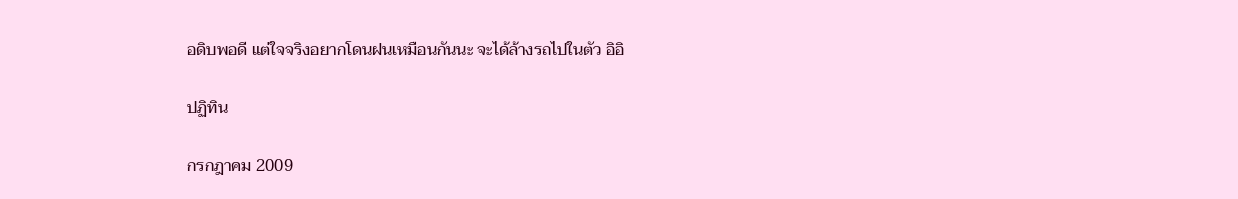อดิบพอดี แต่ใจจริงอยากโดนฝนเหมือนกันนะ จะได้ล้างรถไปในตัว อิอิ

ปฏิทิน

กรกฎาคม 2009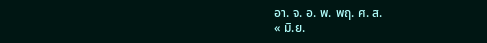อา. จ. อ. พ. พฤ. ศ. ส.
« มิ.ย.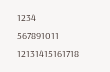1234
567891011
12131415161718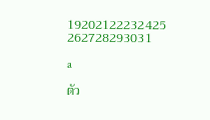19202122232425
262728293031

a

ตัว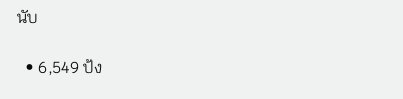นับ

  • 6,549 ป้ง